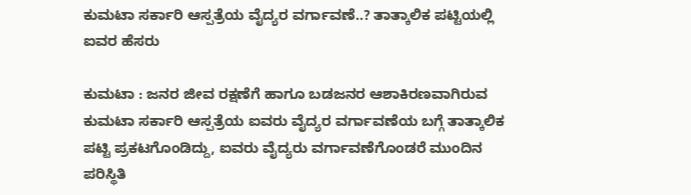ಕುಮಟಾ ಸರ್ಕಾರಿ ಆಸ್ಪತ್ರೆಯ ವೈದ್ಯರ ವರ್ಗಾವಣೆ..? ತಾತ್ಕಾಲಿಕ ಪಟ್ಟಿಯಲ್ಲಿ ಐವರ ಹೆಸರು

ಕುಮಟಾ : ಜನರ ಜೀವ ರಕ್ಷಣೆಗೆ ಹಾಗೂ ಬಡಜನರ ಆಶಾಕಿರಣವಾಗಿರುವ ಕುಮಟಾ ಸರ್ಕಾರಿ ಆಸ್ಪತ್ರೆಯ ಐವರು ವೈದ್ಯರ ವರ್ಗಾವಣೆಯ ಬಗ್ಗೆ ತಾತ್ಕಾಲಿಕ ಪಟ್ಟಿ ಪ್ರಕಟಗೊಂಡಿದ್ದು, ಐವರು ವೈದ್ಯರು ವರ್ಗಾವಣೆಗೊಂಡರೆ ಮುಂದಿನ ಪರಿಸ್ಥಿತಿ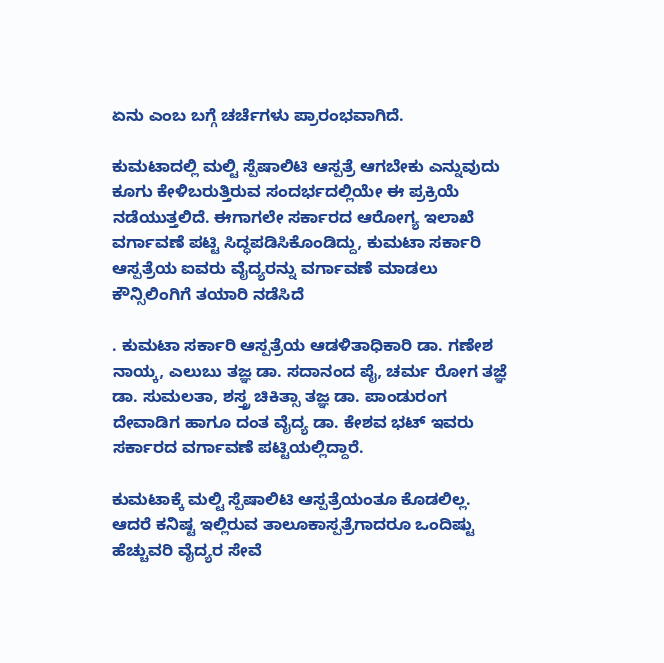ಏನು ಎಂಬ ಬಗ್ಗೆ ಚರ್ಚೆಗಳು ಪ್ರಾರಂಭವಾಗಿದೆ.

ಕುಮಟಾದಲ್ಲಿ ಮಲ್ಟಿ ಸ್ಪೆಷಾಲಿಟಿ ಆಸ್ಪತ್ರೆ ಆಗಬೇಕು ಎನ್ನುವುದು ಕೂಗು ಕೇಳಿಬರುತ್ತಿರುವ ಸಂದರ್ಭದಲ್ಲಿಯೇ ಈ ಪ್ರಕ್ರಿಯೆ ನಡೆಯುತ್ತಲಿದೆ. ಈಗಾಗಲೇ ಸರ್ಕಾರದ ಆರೋಗ್ಯ ಇಲಾಖೆ ವರ್ಗಾವಣೆ ಪಟ್ಟಿ ಸಿದ್ಧಪಡಿಸಿಕೊಂಡಿದ್ದು, ಕುಮಟಾ ಸರ್ಕಾರಿ ಆಸ್ಪತ್ರೆಯ ಐವರು ವೈದ್ಯರನ್ನು ವರ್ಗಾವಣೆ ಮಾಡಲು ಕೌನ್ಸಿಲಿಂಗಿಗೆ ತಯಾರಿ ನಡೆಸಿದೆ

. ಕುಮಟಾ ಸರ್ಕಾರಿ ಆಸ್ಪತ್ರೆಯ ಆಡಳಿತಾಧಿಕಾರಿ ಡಾ. ಗಣೇಶ ನಾಯ್ಕ, ಎಲುಬು ತಜ್ಞ ಡಾ. ಸದಾನಂದ ಪೈ, ಚರ್ಮ ರೋಗ ತಜ್ಞೆ ಡಾ. ಸುಮಲತಾ, ಶಸ್ತ್ರ ಚಿಕಿತ್ಸಾ ತಜ್ಞ ಡಾ. ಪಾಂಡುರಂಗ ದೇವಾಡಿಗ ಹಾಗೂ ದಂತ ವೈದ್ಯ ಡಾ. ಕೇಶವ ಭಟ್ ಇವರು ಸರ್ಕಾರದ ವರ್ಗಾವಣೆ ಪಟ್ಟಿಯಲ್ಲಿದ್ದಾರೆ.

ಕುಮಟಾಕ್ಕೆ ಮಲ್ಟಿ ಸ್ಪೆಷಾಲಿಟಿ ಆಸ್ಪತ್ರೆಯಂತೂ ಕೊಡಲಿಲ್ಲ. ಆದರೆ ಕನಿಷ್ಟ ಇಲ್ಲಿರುವ ತಾಲೂಕಾಸ್ಪತ್ರೆಗಾದರೂ ಒಂದಿಷ್ಟು ಹೆಚ್ಚುವರಿ ವೈದ್ಯರ ಸೇವೆ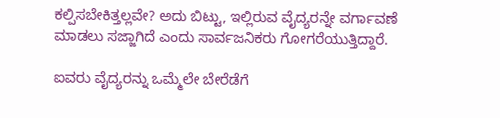ಕಲ್ಪಿಸಬೇಕಿತ್ತಲ್ಲವೇ? ಅದು ಬಿಟ್ಟು, ಇಲ್ಲಿರುವ ವೈದ್ಯರನ್ನೇ ವರ್ಗಾವಣೆ ಮಾಡಲು ಸಜ್ಜಾಗಿದೆ ಎಂದು ಸಾರ್ವಜನಿಕರು ಗೋಗರೆಯುತ್ತಿದ್ದಾರೆ.

ಐವರು ವೈದ್ಯರನ್ನು ಒಮ್ಮೆಲೇ ಬೇರೆಡೆಗೆ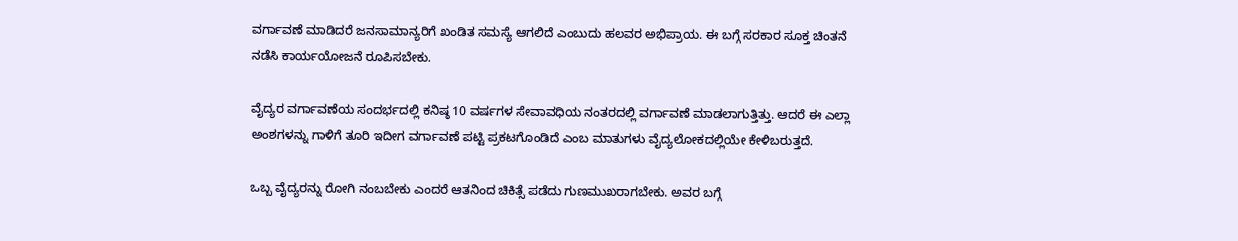ವರ್ಗಾವಣೆ ಮಾಡಿದರೆ ಜನಸಾಮಾನ್ಯರಿಗೆ ಖಂಡಿತ ಸಮಸ್ಯೆ ಆಗಲಿದೆ ಎಂಬುದು ಹಲವರ ಅಭಿಪ್ರಾಯ. ಈ ಬಗ್ಗೆ ಸರಕಾರ ಸೂಕ್ತ ಚಿಂತನೆ ನಡೆಸಿ ಕಾರ್ಯಯೋಜನೆ ರೂಪಿಸಬೇಕು.

ವೈದ್ಯರ ವರ್ಗಾವಣೆಯ ಸಂದರ್ಭದಲ್ಲಿ ಕನಿಷ್ಠ 10 ವರ್ಷಗಳ ಸೇವಾವಧಿಯ ನಂತರದಲ್ಲಿ ವರ್ಗಾವಣೆ ಮಾಡಲಾಗುತ್ತಿತ್ತು. ಆದರೆ ಈ ಎಲ್ಲಾ ಅಂಶಗಳನ್ನು ಗಾಳಿಗೆ ತೂರಿ ಇದೀಗ ವರ್ಗಾವಣೆ ಪಟ್ಟಿ ಪ್ರಕಟಗೊಂಡಿದೆ ಎಂಬ ಮಾತುಗಳು ವೈದ್ಯಲೋಕದಲ್ಲಿಯೇ ಕೇಳಿಬರುತ್ತದೆ.

ಒಬ್ಬ ವೈದ್ಯರನ್ನು ರೋಗಿ ನಂಬಬೇಕು ಎಂದರೆ ಆತನಿಂದ ಚಿಕಿತ್ಸೆ ಪಡೆದು ಗುಣಮುಖರಾಗಬೇಕು. ಅವರ ಬಗ್ಗೆ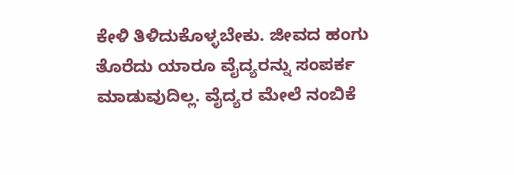ಕೇಳಿ ತಿಳಿದುಕೊಳ್ಳಬೇಕು. ಜೀವದ ಹಂಗು ತೊರೆದು ಯಾರೂ ವೈದ್ಯರನ್ನು ಸಂಪರ್ಕ ಮಾಡುವುದಿಲ್ಲ. ವೈದ್ಯರ ಮೇಲೆ ನಂಬಿಕೆ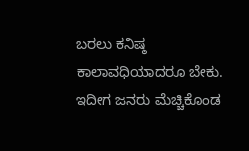ಬರಲು ಕನಿಷ್ಠ ಕಾಲಾವಧಿಯಾದರೂ ಬೇಕು. ಇದೀಗ ಜನರು ಮೆಚ್ಚಿಕೊಂಡ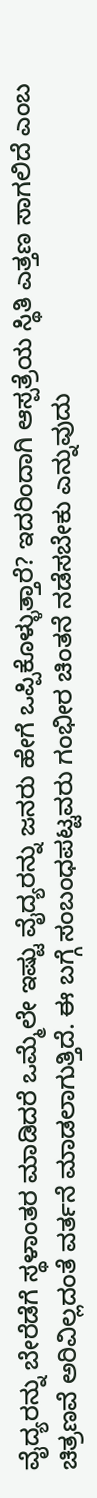ವೈದ್ಯರನ್ನು ಬೇರೆಡೆಗೆ ಸ್ಥಳಾಂತರ ಮಾಡಿದರೆ ಒಮ್ಮೆಲೇ ಇಷ್ಟು ವೈದ್ಯರನ್ನು ಜನರು ಹೇಗೆ ಒಪ್ಪಿಕೊಳ್ಳುತ್ತಾರೆ? ಇದರಿಂದಾಗಿ ಆಸ್ಪತ್ರೆಯ ಸ್ಥಿತಿ ಎತ್ತಣ ಸಾಗಲಿದೆ ಎಂಬ ಚಿತ್ರಣವೆ ಅರಿವಿಲ್ಲದಂತೆ ವರ್ತನೆ ಮಾಡಲಾಗುತ್ತಿದೆ. ಈ ಬಗ್ಗೆ ಸಂಬಂಧಪಟ್ಟವರು ಗಂಭೀರ ಚಿಂತನೆ ನಡೆಸಬೇಕು ಎನ್ನುವುದು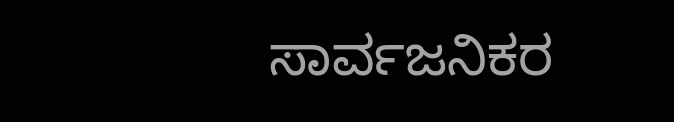ಸಾರ್ವಜನಿಕರ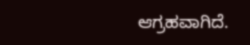ಆಗ್ರಹವಾಗಿದೆ.